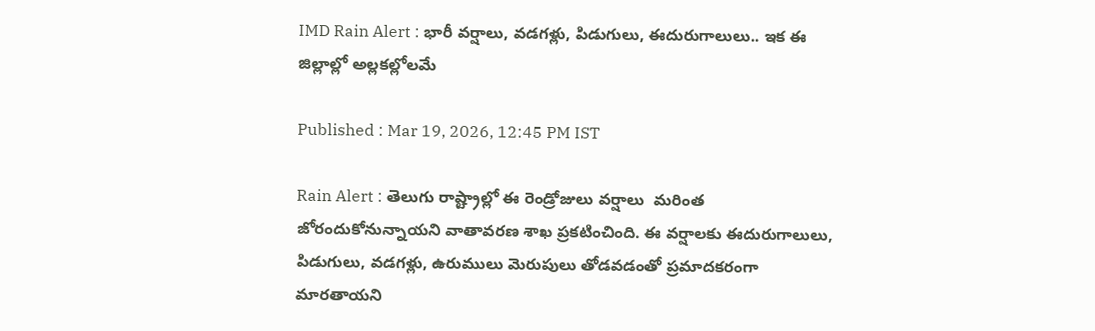IMD Rain Alert : భారీ వర్షాలు, వడగళ్లు, పిడుగులు, ఈదురుగాలులు.. ఇక ఈ జిల్లాల్లో అల్లకల్లోలమే

Published : Mar 19, 2026, 12:45 PM IST

Rain Alert : తెలుగు రాష్ట్రాల్లో ఈ రెండ్రోజులు వర్షాలు  మరింత జోరందుకోనున్నాయని వాతావరణ శాఖ ప్రకటించింది. ఈ వర్షాలకు ఈదురుగాలులు, పిడుగులు, వడగళ్లు, ఉరుములు మెరుపులు తోడవడంతో ప్రమాదకరంగా మారతాయని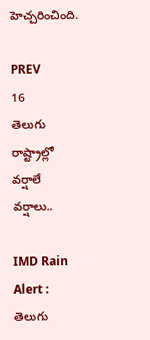హెచ్చరించింది.

PREV
16
తెలుగు రాష్ట్రాల్లో వర్షాలే వర్షాలు..

IMD Rain Alert : తెలుగు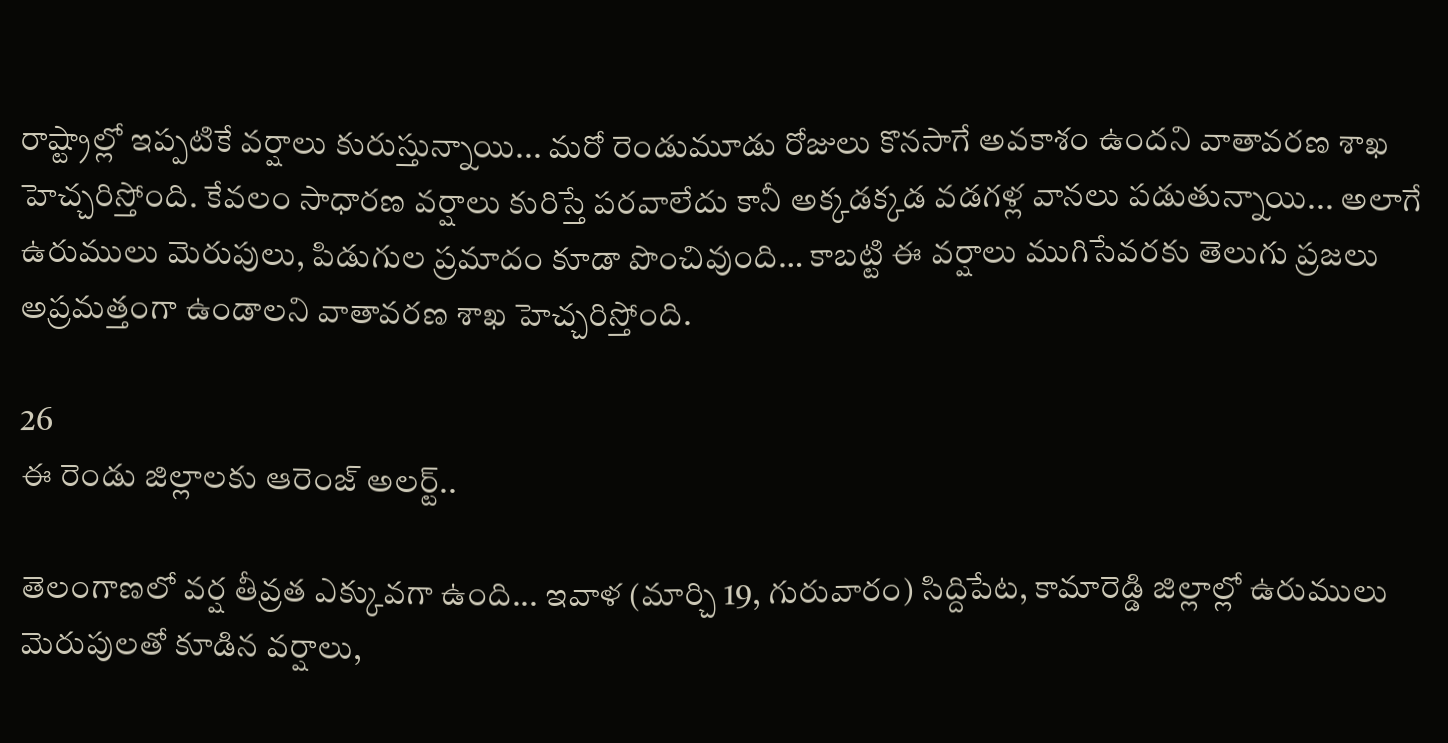రాష్ట్రాల్లో ఇప్పటికే వర్షాలు కురుస్తున్నాయి... మరో రెండుమూడు రోజులు కొనసాగే అవకాశం ఉందని వాతావరణ శాఖ హెచ్చరిస్తోంది. కేవలం సాధారణ వర్షాలు కురిస్తే పరవాలేదు కానీ అక్కడక్కడ వడగళ్ల వానలు పడుతున్నాయి... అలాగే ఉరుములు మెరుపులు, పిడుగుల ప్రమాదం కూడా పొంచివుంది… కాబట్టి ఈ వర్షాలు ముగిసేవరకు తెలుగు ప్రజలు అప్రమత్తంగా ఉండాలని వాతావరణ శాఖ హెచ్చరిస్తోంది.

26
ఈ రెండు జిల్లాలకు ఆరెంజ్ అలర్ట్..

తెలంగాణలో వర్ష తీవ్రత ఎక్కువగా ఉంది... ఇవాళ (మార్చి 19, గురువారం) సిద్దిపేట, కామారెడ్డి జిల్లాల్లో ఉరుములు మెరుపులతో కూడిన వర్షాలు,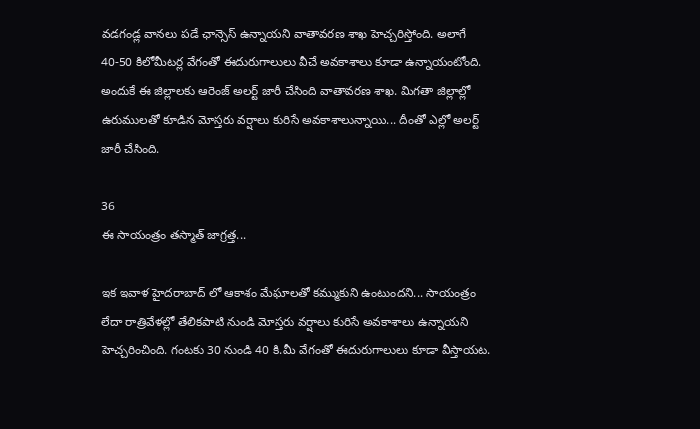వడగండ్ల వానలు పడే ఛాన్సెస్ ఉన్నాయని వాతావరణ శాఖ హెచ్చరిస్తోంది. అలాగే 40-50 కిలోమీటర్ల వేగంతో ఈదురుగాలులు వీచే అవకాశాలు కూడా ఉన్నాయంటోంది. అందుకే ఈ జిల్లాలకు ఆరెంజ్ అలర్ట్ జారీ చేసింది వాతావరణ శాఖ. మిగతా జిల్లాల్లో ఉరుములతో కూడిన మోస్తరు వర్షాలు కురిసే అవకాశాలున్నాయి... దీంతో ఎల్లో అలర్ట్ జారీ చేసింది.

36
ఈ సాయంత్రం తస్మాత్ జాగ్రత్త...

ఇక ఇవాళ హైదరాబాద్ లో ఆకాశం మేఘాలతో కమ్ముకుని ఉంటుందని... సాయంత్రం లేదా రాత్రివేళల్లో తేలికపాటి నుండి మోస్తరు వర్షాలు కురిసే అవకాశాలు ఉన్నాయని హెచ్చరించింది. గంటకు 30 నుండి 40 కి.మీ వేగంతో ఈదురుగాలులు కూడా వీస్తాయట.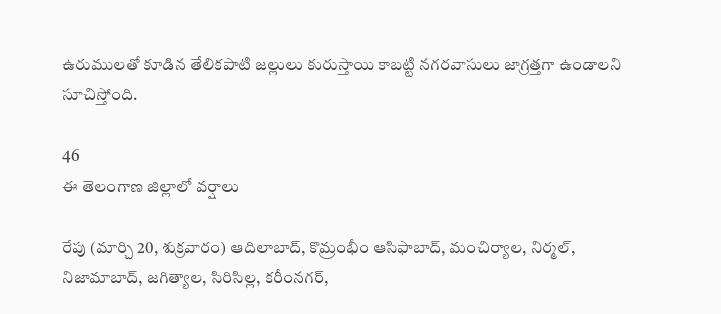ఉరుములతో కూడిన తేలికపాటి జల్లులు కురుస్తాయి కాబట్టి నగరవాసులు జాగ్రత్తగా ఉండాలని సూచిస్తోంది.

46
ఈ తెలంగాణ జిల్లాలో వర్షాలు

రేపు (మార్చి 20, శుక్రవారం) ఆదిలాబాద్, కొమ్రంభీం ఆసిఫాబాద్, మంచిర్యాల, నిర్మల్, నిజామాబాద్, జగిత్యాల, సిరిసిల్ల, కరీంనగర్,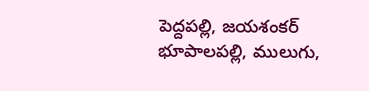పెద్దపల్లి, జయశంకర్ భూపాలపల్లి, ములుగు,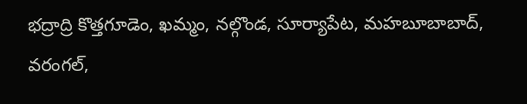భద్రాద్రి కొత్తగూడెం, ఖమ్మం, నల్గొండ, సూర్యాపేట, మహబూబాబాద్, వరంగల్,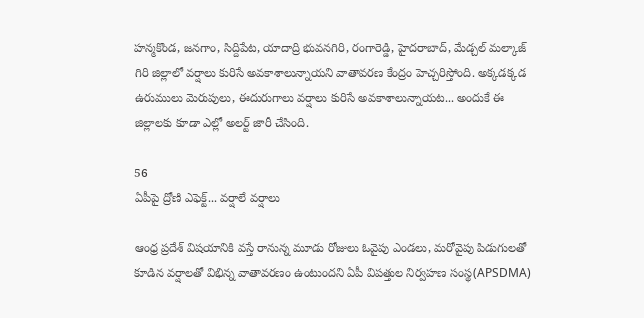హన్మకొండ, జనగాం, సిద్దిపేట, యాదాద్రి భువనగిరి, రంగారెడ్డి, హైదరాబాద్, మేడ్చల్ మల్కాజ్ గిరి జిల్లాలో వర్షాలు కురిసే అవకాశాలున్నాయని వాతావరణ కేంద్రం హెచ్చరిస్తోంది. అక్కడక్కడ ఉరుములు మెరుపులు, ఈదురుగాలు వర్షాలు కురిసే అవకాశాలున్నాయట... అందుకే ఈ జిల్లాలకు కూడా ఎల్లో అలర్ట్ జారీ చేసింది.

56
ఏపీపై ద్రోణి ఎఫెక్ట్... వర్షాలే వర్షాలు

ఆంధ్ర ప్రదేశ్ విషయానికి వస్తే రానున్న మూడు రోజులు ఓవైపు ఎండలు, మరోవైపు పిడుగులతో కూడిన వర్షాలతో విభిన్న వాతావరణం ఉంటుందని ఏపీ విపత్తుల నిర్వహణ సంస్థ(APSDMA)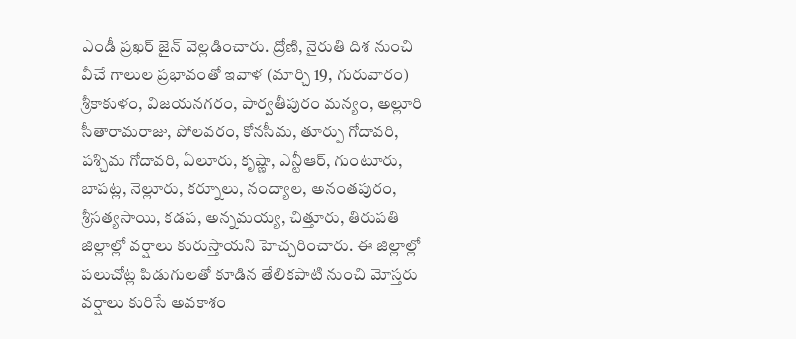ఎండీ ప్రఖర్ జైన్ వెల్లడించారు. ద్రోణి, నైరుతి దిశ నుంచి వీచే గాలుల ప్రభావంతో ఇవాళ (మార్చి 19, గురువారం) శ్రీకాకుళం, విజయనగరం, పార్వతీపురం మన్యం, అల్లూరి సీతారామరాజు, పోలవరం, కోనసీమ, తూర్పు గోదావరి, పశ్చిమ గోదావరి, ఏలూరు, కృష్ణా, ఎన్టీఆర్, గుంటూరు, బాపట్ల, నెల్లూరు, కర్నూలు, నంద్యాల, అనంతపురం, శ్రీసత్యసాయి, కడప, అన్నమయ్య, చిత్తూరు, తిరుపతి జిల్లాల్లో వర్షాలు కురుస్తాయని హెచ్చరించారు. ఈ జిల్లాల్లో పలుచోట్ల పిడుగులతో కూడిన తేలికపాటి నుంచి మోస్తరు వర్షాలు కురిసే అవకాశం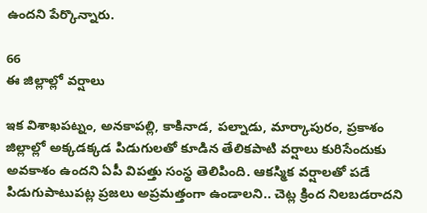ఉందని పేర్కొన్నారు.

66
ఈ జిల్లాల్లో వర్షాలు

ఇక విశాఖపట్నం, అనకాపల్లి, కాకినాడ, పల్నాడు, మార్కాపురం, ప్రకాశం జిల్లాల్లో అక్కడక్కడ పిడుగులతో కూడిన తేలికపాటి వర్షాలు కురిసేందుకు అవకాశం ఉందని ఏపీ విపత్తు సంస్థ తెలిపింది. ఆకస్మిక వర్షాలతో పడే పిడుగుపాటుపట్ల ప్రజలు అప్రమత్తంగా ఉండాలని.. చెట్ల క్రింద నిలబడరాదని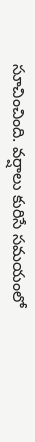సూచించింది. వర్షాలు కురిసే సమయంలో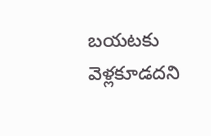బయటకు వెళ్లకూడదని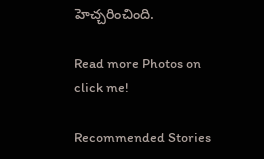హెచ్చరించింది.

Read more Photos on
click me!

Recommended Stories